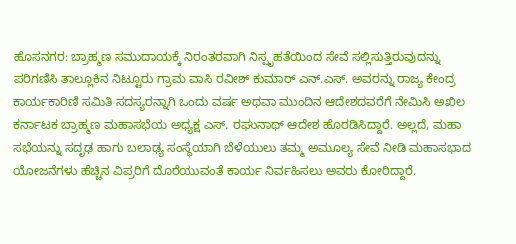ಹೊಸನಗರ: ಬ್ರಾಹ್ಮಣ ಸಮುದಾಯಕ್ಕೆ ನಿರಂತರವಾಗಿ ನಿಸ್ಪೃಹತೆಯಿಂದ ಸೇವೆ ಸಲ್ಲಿಸುತ್ತಿರುವುದನ್ನು ಪರಿಗಣಿಸಿ ತಾಲ್ಲೂಕಿನ ನಿಟ್ಟೂರು ಗ್ರಾಮ ವಾಸಿ ರವೀಶ್ ಕುಮಾರ್ ಎನ್.ಎಸ್. ಅವರನ್ನು ರಾಜ್ಯ ಕೇಂದ್ರ ಕಾರ್ಯಕಾರಿಣಿ ಸಮಿತಿ ಸದಸ್ಯರನ್ನಾಗಿ ಒಂದು ವರ್ಷ ಅಥವಾ ಮುಂದಿನ ಆದೇಶದವರೆಗೆ ನೇಮಿಸಿ ಅಖಿಲ ಕರ್ನಾಟಕ ಬ್ರಾಹ್ಮಣ ಮಹಾಸಭೆಯ ಅಧ್ಯಕ್ಷ ಎಸ್. ರಘುನಾಥ್ ಆದೇಶ ಹೊರಡಿಸಿದ್ದಾರೆ. ಅಲ್ಲದೆ, ಮಹಾ ಸಭೆಯನ್ನು ಸದೃಢ ಹಾಗು ಬಲಾಢ್ಯ ಸಂಸ್ಥೆಯಾಗಿ ಬೆಳೆಯುಲು ತಮ್ಮ ಅಮೂಲ್ಯ ಸೇವೆ ನೀಡಿ ಮಹಾಸಭಾದ ಯೋಜನೆಗಳು ಹೆಚ್ಚಿನ ವಿಪ್ರರಿಗೆ ದೊರೆಯುವಂತೆ ಕಾರ್ಯ ನಿರ್ವಹಿಸಲು ಅವರು ಕೋರಿದ್ದಾರೆ.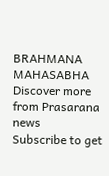BRAHMANA MAHASABHA
Discover more from Prasarana news
Subscribe to get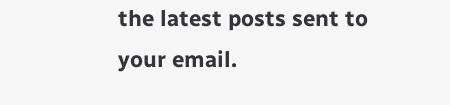the latest posts sent to your email.